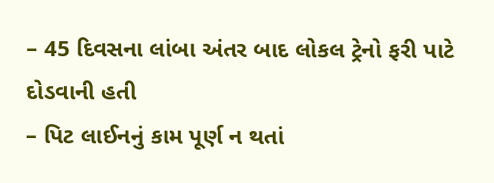– 45 દિવસના લાંબા અંતર બાદ લોકલ ટ્રેનો ફરી પાટે દોડવાની હતી
– પિટ લાઈનનું કામ પૂર્ણ ન થતાં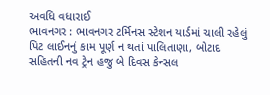અવધિ વધારાઈ
ભાવનગર : ભાવનગર ટર્મિનસ સ્ટેશન યાર્ડમાં ચાલી રહેલું પિટ લાઈનનું કામ પૂર્ણ ન થતાં પાલિતાણા, બોટાદ સહિતની નવ ટ્રેન હજુ બે દિવસ કેન્સલ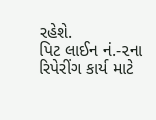રહેશે.
પિટ લાઈન નં.-૨ના રિપેરીંગ કાર્ય માટે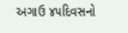અગાઉ ૪૫દિવસનો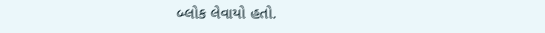બ્લોક લેવાયો હતો.